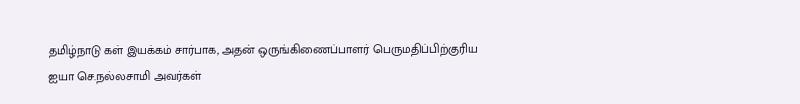தமிழ்நாடு கள் இயக்கம் சார்பாக, அதன் ஒருங்கிணைப்பாளர் பெருமதிப்பிற்குரிய ஐயா செ.நல்லசாமி அவர்கள்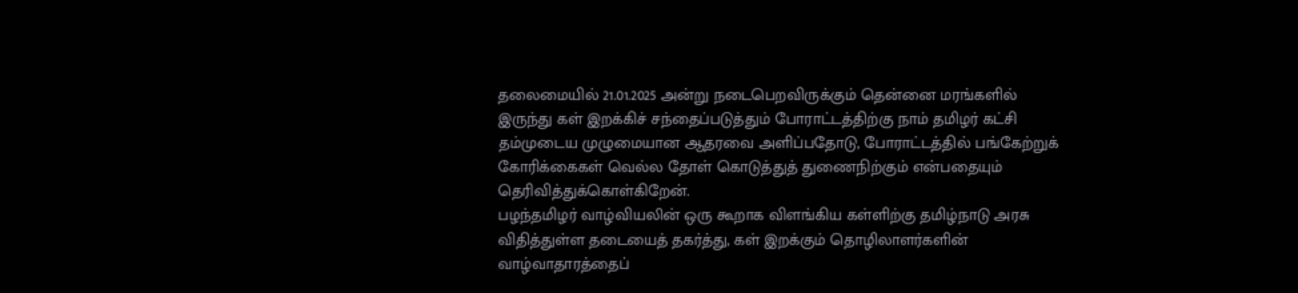தலைமையில் 21.01.2025 அன்று நடைபெறவிருக்கும் தென்னை மரங்களில் இருந்து கள் இறக்கிச் சந்தைப்படுத்தும் போராட்டத்திற்கு நாம் தமிழர் கட்சி தம்முடைய முழுமையான ஆதரவை அளிப்பதோடு, போராட்டத்தில் பங்கேற்றுக் கோரிக்கைகள் வெல்ல தோள் கொடுத்துத் துணைநிற்கும் என்பதையும் தெரிவித்துக்கொள்கிறேன்.
பழந்தமிழர் வாழ்வியலின் ஒரு கூறாக விளங்கிய கள்ளிற்கு தமிழ்நாடு அரசு விதித்துள்ள தடையைத் தகர்த்து, கள் இறக்கும் தொழிலாளர்களின் வாழ்வாதாரத்தைப்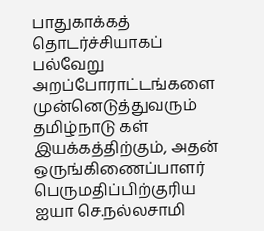பாதுகாக்கத் தொடர்ச்சியாகப் பல்வேறு அறப்போராட்டங்களை முன்னெடுத்துவரும் தமிழ்நாடு கள் இயக்கத்திற்கும், அதன் ஒருங்கிணைப்பாளர் பெருமதிப்பிற்குரிய ஐயா செ.நல்லசாமி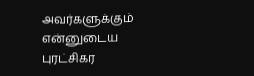அவர்களுக்கும் என்னுடைய புரட்சிகர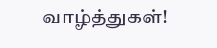வாழ்த்துகள்!